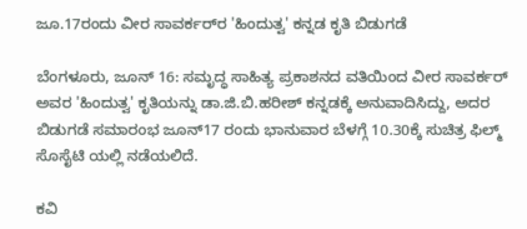ಜೂ.17ರಂದು ವೀರ ಸಾವರ್ಕರ್‌ರ 'ಹಿಂದುತ್ವ' ಕನ್ನಡ ಕೃತಿ ಬಿಡುಗಡೆ

ಬೆಂಗಳೂರು, ಜೂನ್ 16: ಸಮೃದ್ಧ ಸಾಹಿತ್ಯ ಪ್ರಕಾಶನದ ವತಿಯಿಂದ ವೀರ ಸಾವರ್ಕರ್ ಅವರ 'ಹಿಂದುತ್ವ' ಕೃತಿಯನ್ನು ಡಾ.ಜಿ.ಬಿ.ಹರೀಶ್ ಕನ್ನಡಕ್ಕೆ ಅನುವಾದಿಸಿದ್ದು, ಅದರ ಬಿಡುಗಡೆ ಸಮಾರಂಭ ಜೂನ್17 ರಂದು ಭಾನುವಾರ ಬೆಳಗ್ಗೆ 10.30ಕ್ಕೆ ಸುಚಿತ್ರ ಫಿಲ್ಮ್ ಸೊಸೈಟಿ ಯಲ್ಲಿ ನಡೆಯಲಿದೆ.

ಕವಿ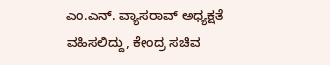ಎಂ.ಎನ್. ವ್ಯಾಸರಾವ್ ಅಧ್ಯಕ್ಷತೆ ವಹಿಸಲಿದ್ದು, ಕೇಂದ್ರ ಸಚಿವ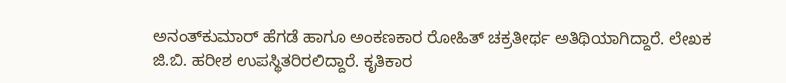ಅನಂತ್‌ಕುಮಾರ್ ಹೆಗಡೆ ಹಾಗೂ ಅಂಕಣಕಾರ ರೋಹಿತ್ ಚಕ್ರತೀರ್ಥ ಅತಿಥಿಯಾಗಿದ್ದಾರೆ. ಲೇಖಕ ಜಿ.ಬಿ. ಹರೀಶ ಉಪಸ್ಥಿತರಿರಲಿದ್ದಾರೆ. ಕೃತಿಕಾರ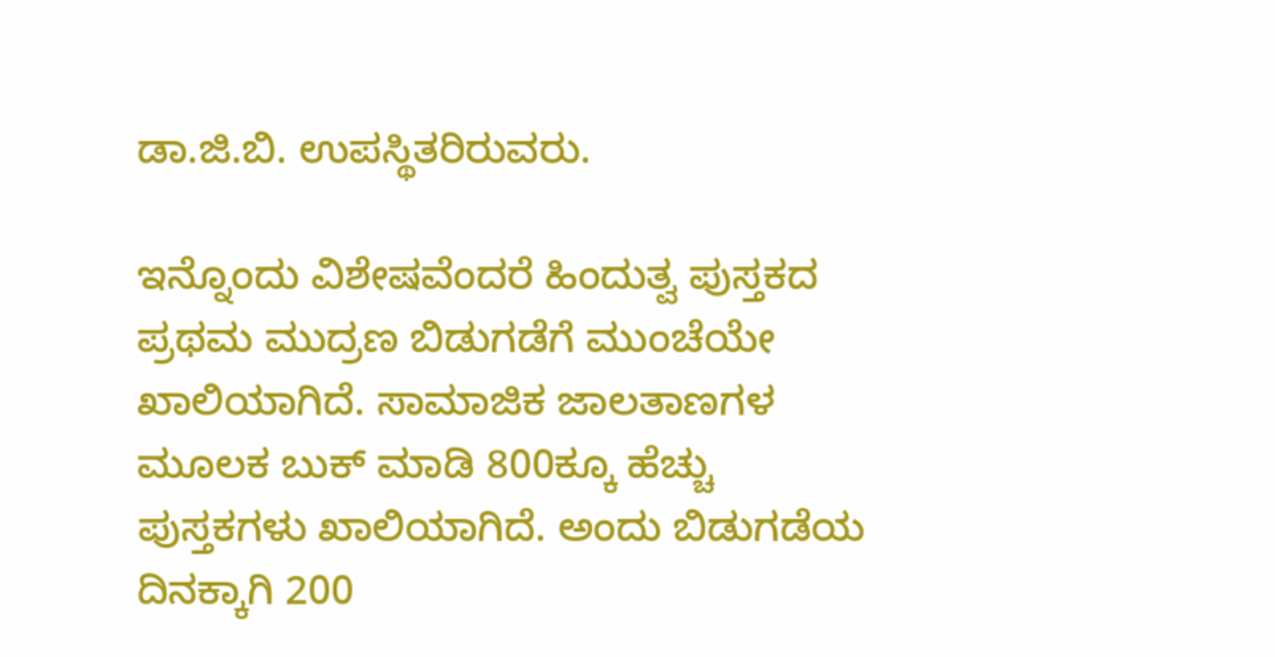ಡಾ.ಜಿ.ಬಿ. ಉಪಸ್ಥಿತರಿರುವರು.

ಇನ್ನೊಂದು ವಿಶೇಷವೆಂದರೆ ಹಿಂದುತ್ವ ಪುಸ್ತಕದ ಪ್ರಥಮ ಮುದ್ರಣ ಬಿಡುಗಡೆಗೆ ಮುಂಚೆಯೇ ಖಾಲಿಯಾಗಿದೆ. ಸಾಮಾಜಿಕ ಜಾಲತಾಣಗಳ ಮೂಲಕ ಬುಕ್‌ ಮಾಡಿ 800ಕ್ಕೂ ಹೆಚ್ಚು ಪುಸ್ತಕಗಳು ಖಾಲಿಯಾಗಿದೆ. ಅಂದು ಬಿಡುಗಡೆಯ ದಿನಕ್ಕಾಗಿ 200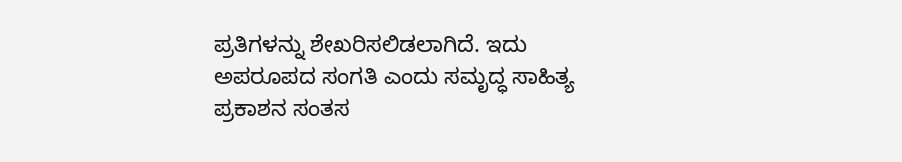ಪ್ರತಿಗಳನ್ನು ಶೇಖರಿಸಲಿಡಲಾಗಿದೆ. ಇದು ಅಪರೂಪದ ಸಂಗತಿ ಎಂದು ಸಮೃದ್ಧ ಸಾಹಿತ್ಯ ಪ್ರಕಾಶನ ಸಂತಸ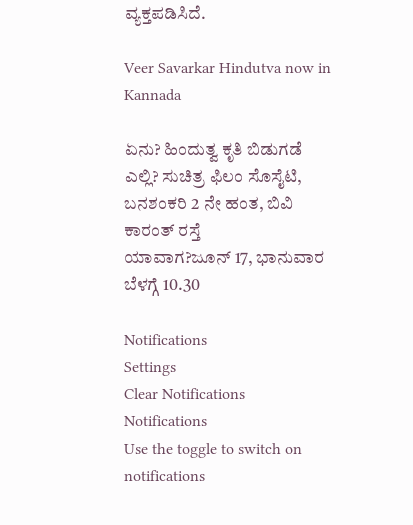ವ್ಯಕ್ತಪಡಿಸಿದೆ.

Veer Savarkar Hindutva now in Kannada

ಏನು? ಹಿಂದುತ್ವ ಕೃತಿ ಬಿಡುಗಡೆ
ಎಲ್ಲಿ? ಸುಚಿತ್ರ ಫಿಲಂ ಸೊಸೈಟಿ, ಬನಶಂಕರಿ 2 ನೇ ಹಂತ, ಬಿವಿ ಕಾರಂತ್ ರಸ್ತೆ
ಯಾವಾಗ?ಜೂನ್ 17, ಭಾನುವಾರ ಬೆಳಗ್ಗೆ 10.30

Notifications
Settings
Clear Notifications
Notifications
Use the toggle to switch on notifications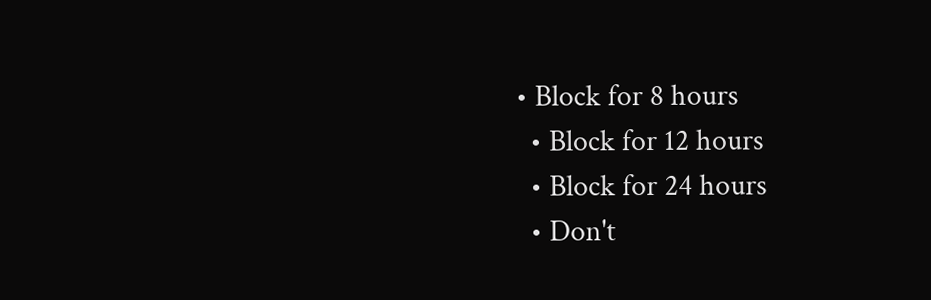• Block for 8 hours
  • Block for 12 hours
  • Block for 24 hours
  • Don't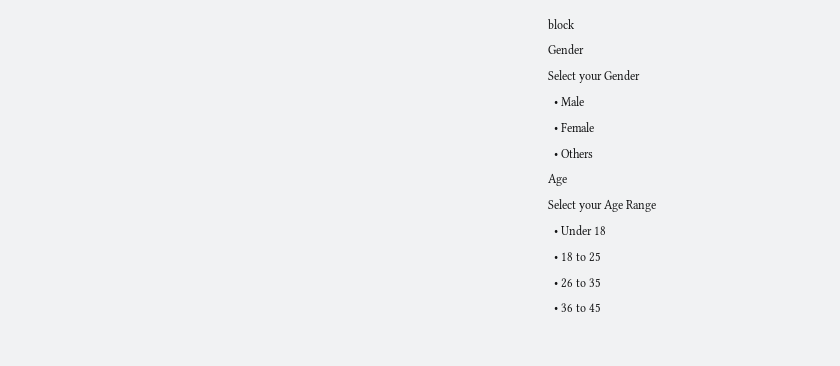block
Gender
Select your Gender
  • Male
  • Female
  • Others
Age
Select your Age Range
  • Under 18
  • 18 to 25
  • 26 to 35
  • 36 to 45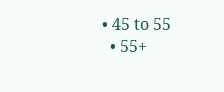• 45 to 55
  • 55+